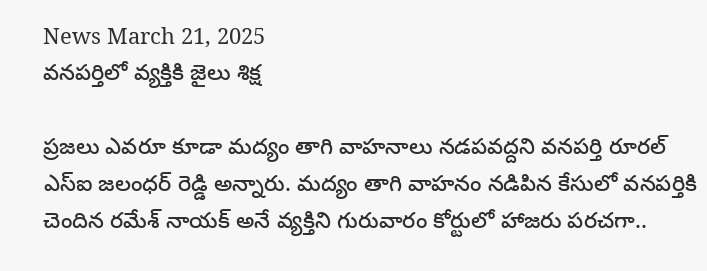News March 21, 2025
వనపర్తిలో వ్యక్తికి జైలు శిక్ష

ప్రజలు ఎవరూ కూడా మద్యం తాగి వాహనాలు నడపవద్దని వనపర్తి రూరల్ ఎస్ఐ జలంధర్ రెడ్డి అన్నారు. మద్యం తాగి వాహనం నడిపిన కేసులో వనపర్తికి చెందిన రమేశ్ నాయక్ అనే వ్యక్తిని గురువారం కోర్టులో హాజరు పరచగా..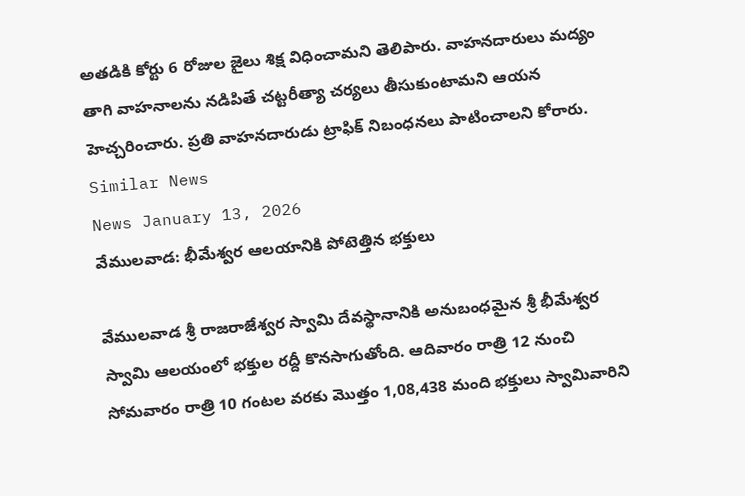అతడికి కోర్టు 6 రోజుల జైలు శిక్ష విధించామని తెలిపారు. వాహనదారులు మద్యం తాగి వాహనాలను నడిపితే చట్టరీత్యా చర్యలు తీసుకుంటామని ఆయన హెచ్చరించారు. ప్రతి వాహనదారుడు ట్రాఫిక్ నిబంధనలు పాటించాలని కోరారు.
Similar News
News January 13, 2026
వేములవాడ: భీమేశ్వర ఆలయానికి పోటెత్తిన భక్తులు

వేములవాడ శ్రీ రాజరాజేశ్వర స్వామి దేవస్థానానికి అనుబంధమైన శ్రీ భీమేశ్వర స్వామి ఆలయంలో భక్తుల రద్దీ కొనసాగుతోంది. ఆదివారం రాత్రి 12 నుంచి సోమవారం రాత్రి 10 గంటల వరకు మొత్తం 1,08,438 మంది భక్తులు స్వామివారిని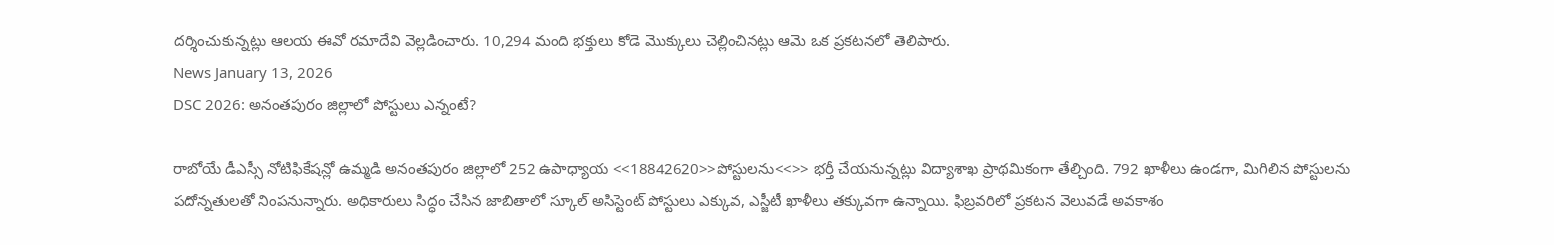దర్శించుకున్నట్లు ఆలయ ఈవో రమాదేవి వెల్లడించారు. 10,294 మంది భక్తులు కోడె మొక్కులు చెల్లించినట్లు ఆమె ఒక ప్రకటనలో తెలిపారు.
News January 13, 2026
DSC 2026: అనంతపురం జిల్లాలో పోస్టులు ఎన్నంటే?

రాబోయే డీఎస్సీ నోటిఫికేషన్లో ఉమ్మడి అనంతపురం జిల్లాలో 252 ఉపాధ్యాయ <<18842620>>పోస్టులను<<>> భర్తీ చేయనున్నట్లు విద్యాశాఖ ప్రాథమికంగా తేల్చింది. 792 ఖాళీలు ఉండగా, మిగిలిన పోస్టులను పదోన్నతులతో నింపనున్నారు. అధికారులు సిద్ధం చేసిన జాబితాలో స్కూల్ అసిస్టెంట్ పోస్టులు ఎక్కువ, ఎస్జీటీ ఖాళీలు తక్కువగా ఉన్నాయి. ఫిబ్రవరిలో ప్రకటన వెలువడే అవకాశం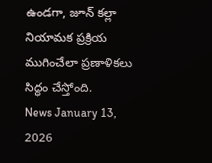ఉండగా, జూన్ కల్లా నియామక ప్రక్రియ ముగించేలా ప్రణాళికలు సిద్ధం చేస్తోంది.
News January 13, 2026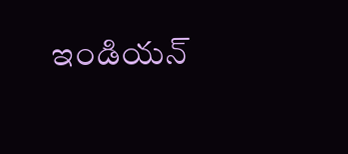ఇండియన్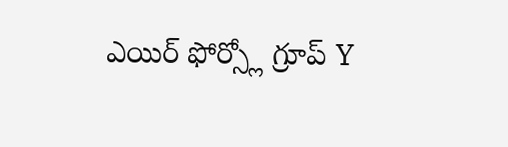ఎయిర్ ఫోర్స్లో గ్రూప్ Y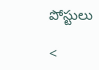పోస్టులు

<